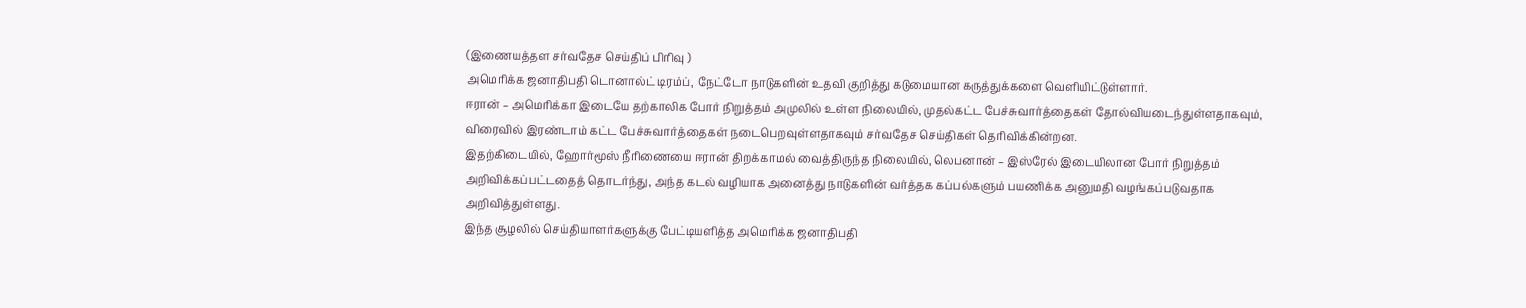(இணையத்தள சர்வதேச செய்திப் பிரிவு )
அமெரிக்க ஜனாதிபதி டொனால்ட் டிரம்ப், நேட்டோ நாடுகளின் உதவி குறித்து கடுமையான கருத்துக்களை வெளியிட்டுள்ளார்.
ஈரான் – அமெரிக்கா இடையே தற்காலிக போர் நிறுத்தம் அமுலில் உள்ள நிலையில், முதல்கட்ட பேச்சுவார்த்தைகள் தோல்வியடைந்துள்ளதாகவும், விரைவில் இரண்டாம் கட்ட பேச்சுவார்த்தைகள் நடைபெறவுள்ளதாகவும் சர்வதேச செய்திகள் தெரிவிக்கின்றன.
இதற்கிடையில், ஹோர்மூஸ் நீரிணையை ஈரான் திறக்காமல் வைத்திருந்த நிலையில், லெபனான் – இஸ்ரேல் இடையிலான போர் நிறுத்தம் அறிவிக்கப்பட்டதைத் தொடர்ந்து, அந்த கடல் வழியாக அனைத்து நாடுகளின் வர்த்தக கப்பல்களும் பயணிக்க அனுமதி வழங்கப்படுவதாக அறிவித்துள்ளது.
இந்த சூழலில் செய்தியாளர்களுக்கு பேட்டியளித்த அமெரிக்க ஜனாதிபதி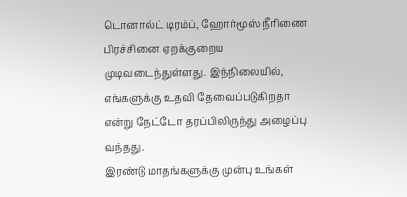டொனால்ட் டிரம்ப், ஹோர்மூஸ் நீரிணை பிரச்சினை ஏறக்குறைய முடிவடைந்துள்ளது. இந்நிலையில், எங்களுக்கு உதவி தேவைப்படுகிறதா என்று நேட்டோ தரப்பிலிருந்து அழைப்பு வந்தது.
இரண்டு மாதங்களுக்கு முன்பு உங்கள்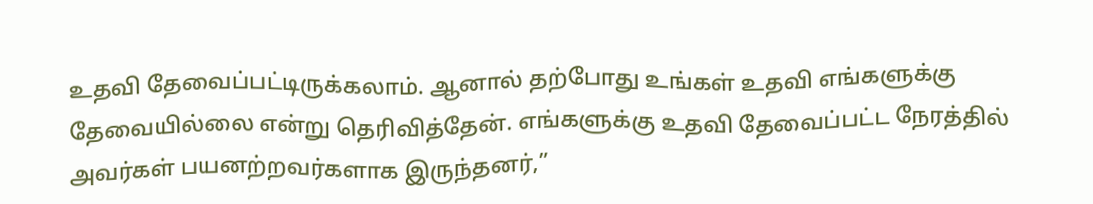உதவி தேவைப்பட்டிருக்கலாம். ஆனால் தற்போது உங்கள் உதவி எங்களுக்கு தேவையில்லை என்று தெரிவித்தேன். எங்களுக்கு உதவி தேவைப்பட்ட நேரத்தில் அவர்கள் பயனற்றவர்களாக இருந்தனர்,”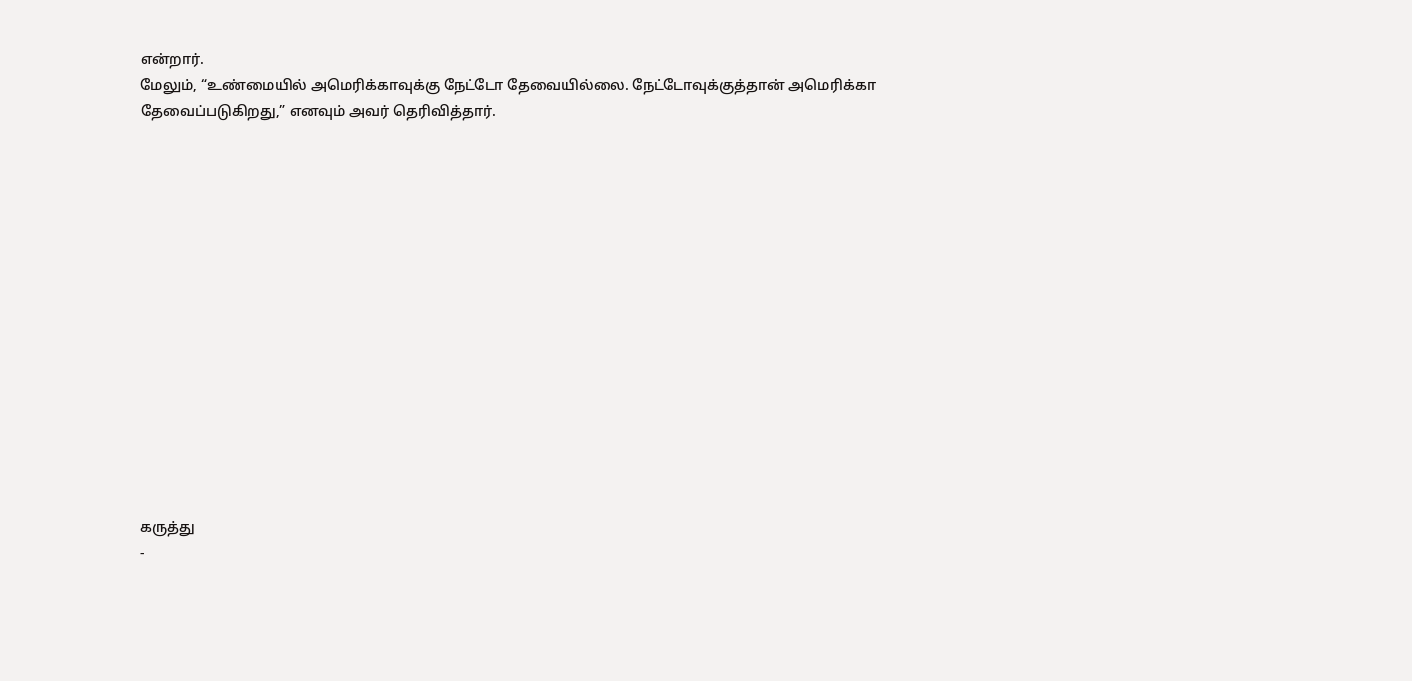என்றார்.
மேலும், “உண்மையில் அமெரிக்காவுக்கு நேட்டோ தேவையில்லை. நேட்டோவுக்குத்தான் அமெரிக்கா தேவைப்படுகிறது,” எனவும் அவர் தெரிவித்தார்.















கருத்து
-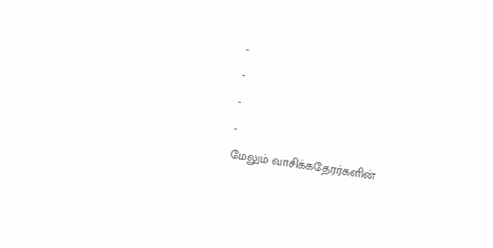-
-
-
-
மேலும் வாசிக்கதேரர்களின்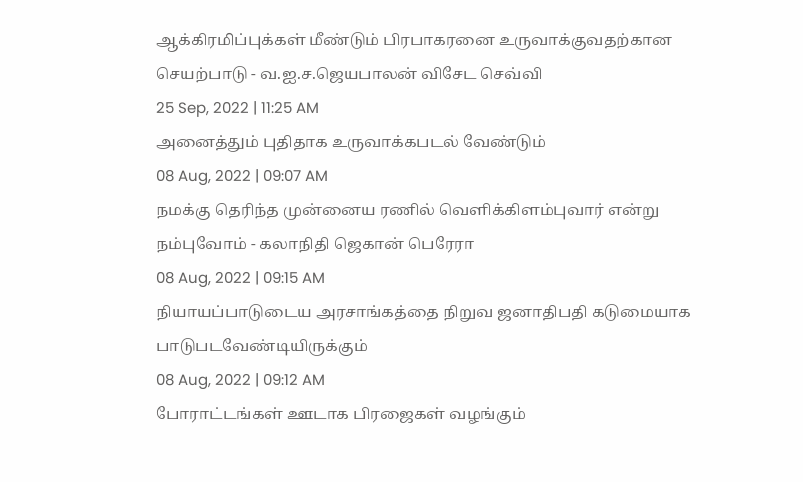ஆக்கிரமிப்புக்கள் மீண்டும் பிரபாகரனை உருவாக்குவதற்கான செயற்பாடு - வ.ஐ.ச.ஜெயபாலன் விசேட செவ்வி
25 Sep, 2022 | 11:25 AM
அனைத்தும் புதிதாக உருவாக்கபடல் வேண்டும்
08 Aug, 2022 | 09:07 AM
நமக்கு தெரிந்த முன்னைய ரணில் வெளிக்கிளம்புவார் என்று நம்புவோம் - கலாநிதி ஜெகான் பெரேரா
08 Aug, 2022 | 09:15 AM
நியாயப்பாடுடைய அரசாங்கத்தை நிறுவ ஜனாதிபதி கடுமையாக பாடுபடவேண்டியிருக்கும்
08 Aug, 2022 | 09:12 AM
போராட்டங்கள் ஊடாக பிரஜைகள் வழங்கும்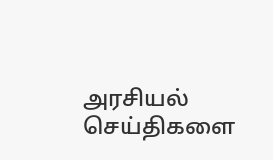அரசியல் செய்திகளை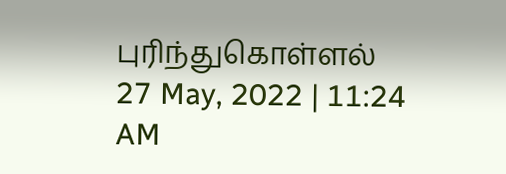புரிந்துகொள்ளல்
27 May, 2022 | 11:24 AM